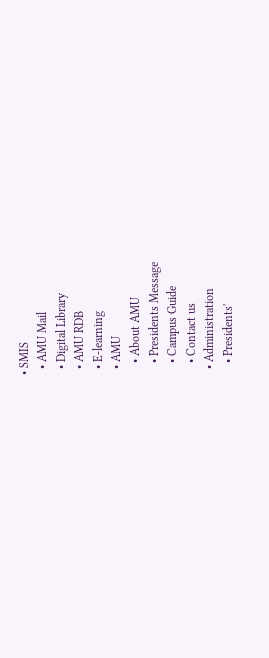• SMIS
  • AMU Mail
  • Digital Library
  • AMU RDB
  • E-learning
  • AMU
    • About AMU
    • Presidents Message
    • Campus Guide
    • Contact us
  • Administration
    • Presidents'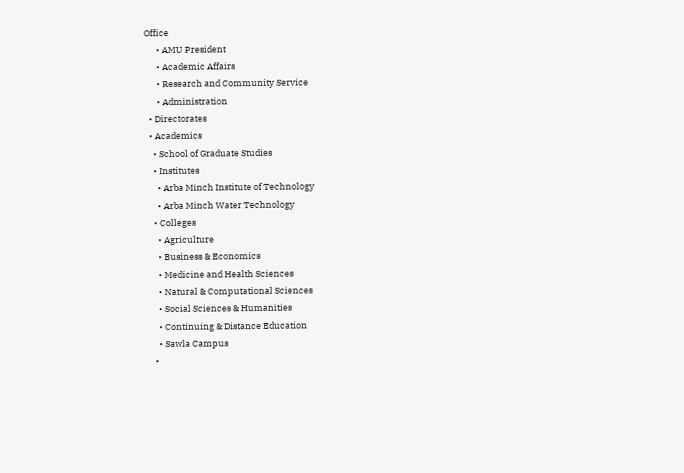Office
      • AMU President
      • Academic Affairs
      • Research and Community Service
      • Administration
  • Directorates
  • Academics
    • School of Graduate Studies
    • Institutes
      • Arba Minch Institute of Technology
      • Arba Minch Water Technology
    • Colleges
      • Agriculture
      • Business & Economics
      • Medicine and Health Sciences
      • Natural & Computational Sciences
      • Social Sciences & Humanities
      • Continuing & Distance Education
      • Sawla Campus
    •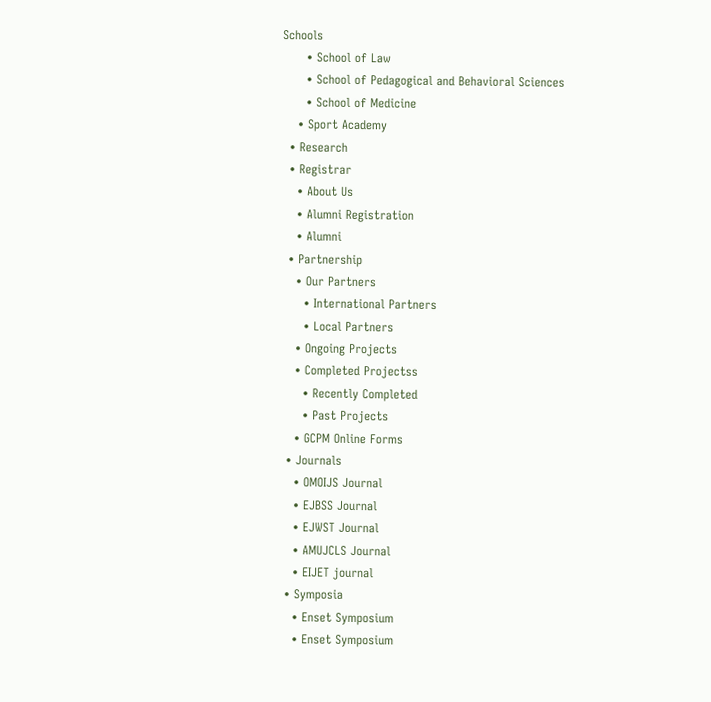Schools
      • School of Law
      • School of Pedagogical and Behavioral Sciences
      • School of Medicine
    • Sport Academy
  • Research
  • Registrar
    • About Us
    • Alumni Registration
    • Alumni
  • Partnership
    • Our Partners
      • International Partners
      • Local Partners
    • Ongoing Projects
    • Completed Projectss
      • Recently Completed
      • Past Projects
    • GCPM Online Forms
  • Journals
    • OMOIJS Journal
    • EJBSS Journal
    • EJWST Journal
    • AMUJCLS Journal
    • EIJET journal
  • Symposia
    • Enset Symposium
    • Enset Symposium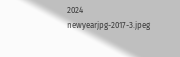2024
newyearjpg-2017-3.jpeg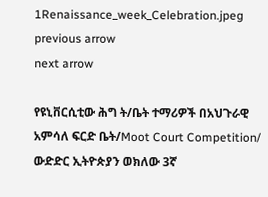1Renaissance_week_Celebration.jpeg
previous arrow
next arrow

የዩኒቨርሲቲው ሕግ ት/ቤት ተማሪዎች በአህጉራዊ አምሳለ ፍርድ ቤት/Moot Court Competition/ ውድድር ኢትዮጵያን ወክለው 3ኛ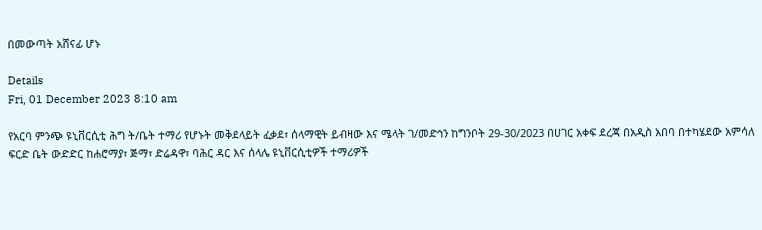በመውጣት አሸናፊ ሆኑ

Details
Fri, 01 December 2023 8:10 am

የአርባ ምንጭ ዩኒቨርሲቲ ሕግ ት/ቤት ተማሪ የሆኑት መቅደላይት ፈቃደ፣ ሰላማዊት ይብዛው እና ሜላት ገ/መድኅን ከግንቦት 29-30/2023 በሀገር አቀፍ ደረጃ በአዲስ አበባ በተካሄደው አምሳለ ፍርድ ቤት ውድድር ከሐሮማያ፣ ጅማ፣ ድሬዳዋ፣ ባሕር ዳር እና ሰላሌ ዩኒቨርሲቲዎች ተማሪዎች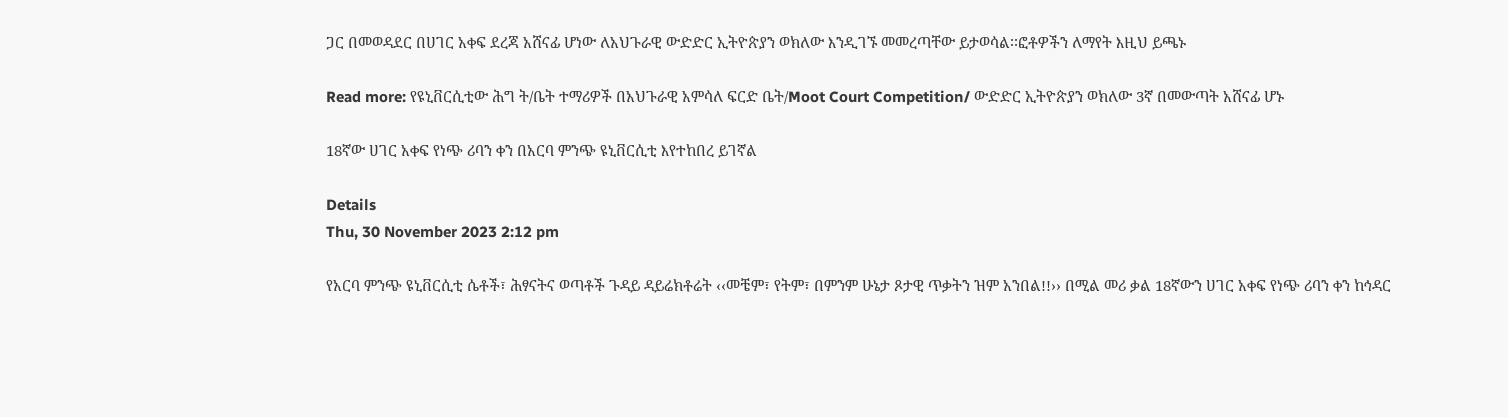ጋር በመወዳደር በሀገር አቀፍ ደረጃ አሸናፊ ሆነው ለአህጉራዊ ውድድር ኢትዮጵያን ወክለው እንዲገኙ መመረጣቸው ይታወሳል፡፡ፎቶዎችን ለማየት እዚህ ይጫኑ

Read more: የዩኒቨርሲቲው ሕግ ት/ቤት ተማሪዎች በአህጉራዊ አምሳለ ፍርድ ቤት/Moot Court Competition/ ውድድር ኢትዮጵያን ወክለው 3ኛ በመውጣት አሸናፊ ሆኑ

18ኛው ሀገር አቀፍ የነጭ ሪባን ቀን በአርባ ምንጭ ዩኒቨርሲቲ እየተከበረ ይገኛል

Details
Thu, 30 November 2023 2:12 pm

የአርባ ምንጭ ዩኒቨርሲቲ ሴቶች፣ ሕፃናትና ወጣቶች ጉዳይ ዳይሬክቶሬት ‹‹መቼም፣ የትም፣ በምንም ሁኔታ ጾታዊ ጥቃትን ዝም አንበል!!›› በሚል መሪ ቃል 18ኛውን ሀገር አቀፍ የነጭ ሪባን ቀን ከኅዳር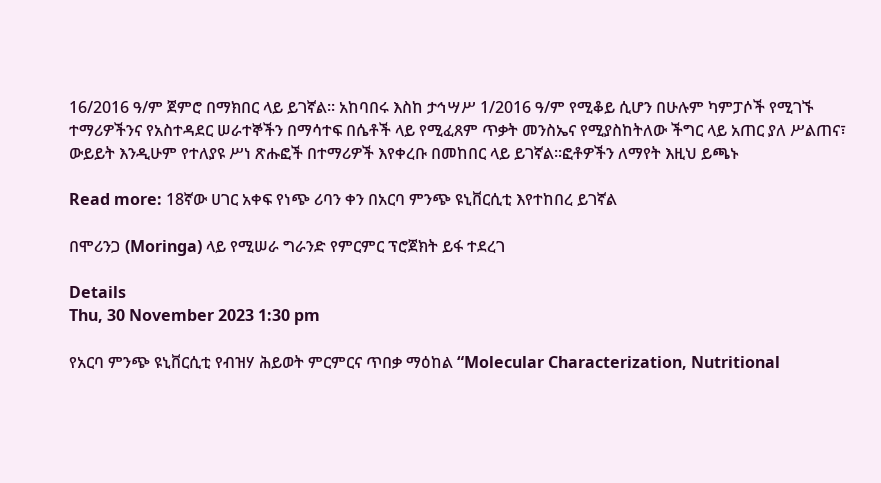16/2016 ዓ/ም ጀምሮ በማክበር ላይ ይገኛል፡፡ አከባበሩ እስከ ታኅሣሥ 1/2016 ዓ/ም የሚቆይ ሲሆን በሁሉም ካምፓሶች የሚገኙ ተማሪዎችንና የአስተዳደር ሠራተኞችን በማሳተፍ በሴቶች ላይ የሚፈጸም ጥቃት መንስኤና የሚያስከትለው ችግር ላይ አጠር ያለ ሥልጠና፣ ውይይት እንዲሁም የተለያዩ ሥነ ጽሑፎች በተማሪዎች እየቀረቡ በመከበር ላይ ይገኛል፡፡ፎቶዎችን ለማየት እዚህ ይጫኑ

Read more: 18ኛው ሀገር አቀፍ የነጭ ሪባን ቀን በአርባ ምንጭ ዩኒቨርሲቲ እየተከበረ ይገኛል

በሞሪንጋ (Moringa) ላይ የሚሠራ ግራንድ የምርምር ፕሮጀክት ይፋ ተደረገ

Details
Thu, 30 November 2023 1:30 pm

የአርባ ምንጭ ዩኒቨርሲቲ የብዝሃ ሕይወት ምርምርና ጥበቃ ማዕከል “Molecular Characterization, Nutritional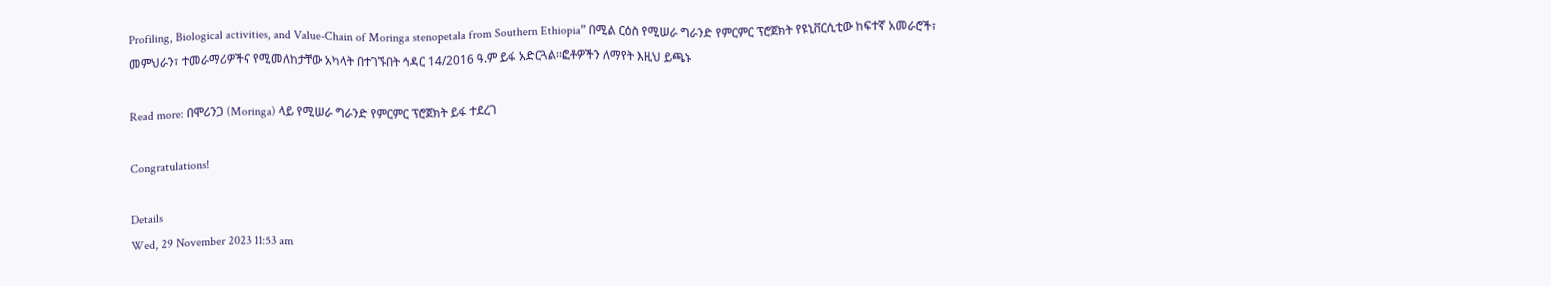Profiling, Biological activities, and Value-Chain of Moringa stenopetala from Southern Ethiopia” በሚል ርዕስ የሚሠራ ግራንድ የምርምር ፕሮጀክት የዩኒቨርሲቲው ከፍተኛ አመራሮች፣ መምህራን፣ ተመራማሪዎችና የሚመለከታቸው አካላት በተገኙበት ኅዳር 14/2016 ዓ.ም ይፋ አድርጓል፡፡ፎቶዎችን ለማየት እዚህ ይጫኑ

Read more: በሞሪንጋ (Moringa) ላይ የሚሠራ ግራንድ የምርምር ፕሮጀክት ይፋ ተደረገ

Congratulations!

Details
Wed, 29 November 2023 11:53 am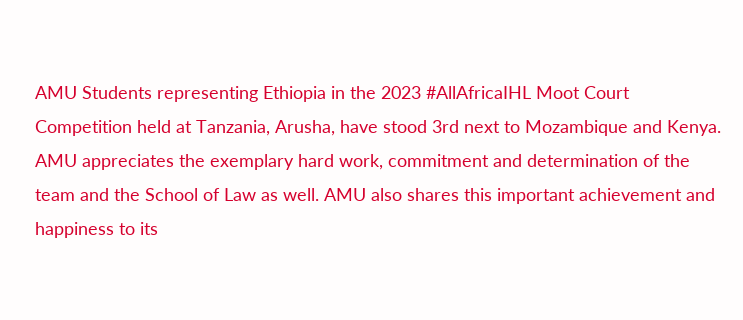AMU Students representing Ethiopia in the 2023 #AllAfricaIHL Moot Court Competition held at Tanzania, Arusha, have stood 3rd next to Mozambique and Kenya. AMU appreciates the exemplary hard work, commitment and determination of the team and the School of Law as well. AMU also shares this important achievement and happiness to its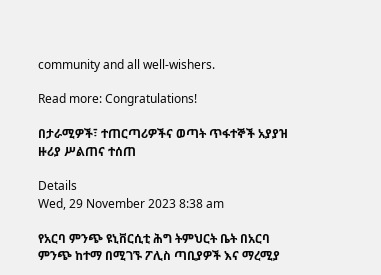community and all well-wishers.

Read more: Congratulations!

በታራሚዎች፣ ተጠርጣሪዎችና ወጣት ጥፋተኞች አያያዝ ዙሪያ ሥልጠና ተሰጠ

Details
Wed, 29 November 2023 8:38 am

የአርባ ምንጭ ዩኒቨርሲቲ ሕግ ትምህርት ቤት በአርባ ምንጭ ከተማ በሚገኙ ፖሊስ ጣቢያዎች እና ማረሚያ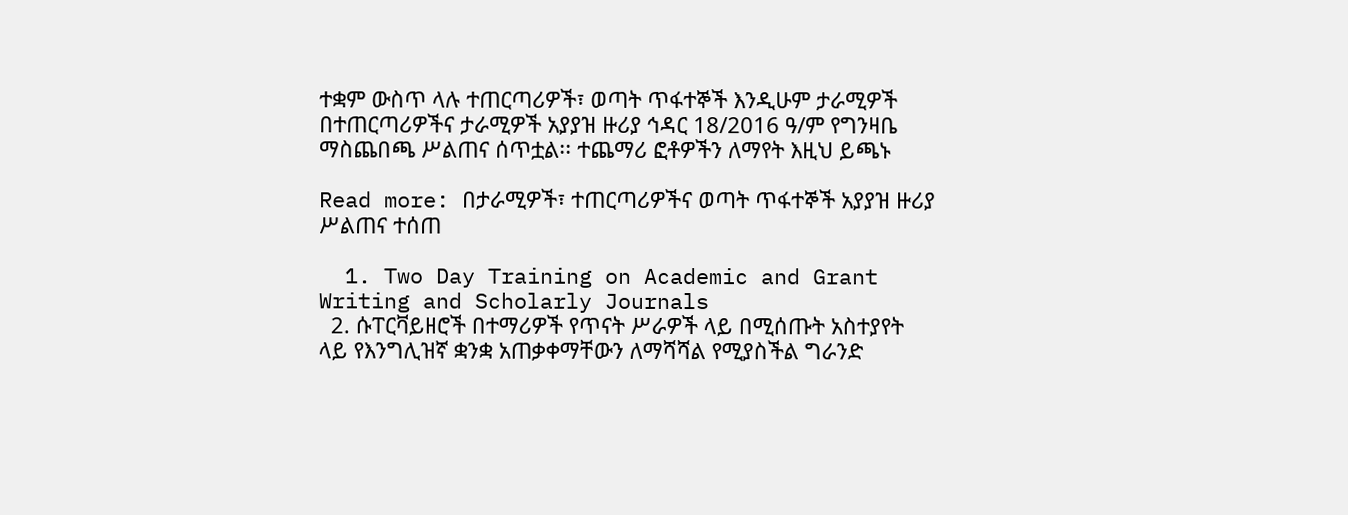ተቋም ውስጥ ላሉ ተጠርጣሪዎች፣ ወጣት ጥፋተኞች እንዲሁም ታራሚዎች በተጠርጣሪዎችና ታራሚዎች አያያዝ ዙሪያ ኅዳር 18/2016 ዓ/ም የግንዛቤ ማስጨበጫ ሥልጠና ሰጥቷል፡፡ ተጨማሪ ፎቶዎችን ለማየት እዚህ ይጫኑ

Read more: በታራሚዎች፣ ተጠርጣሪዎችና ወጣት ጥፋተኞች አያያዝ ዙሪያ ሥልጠና ተሰጠ

  1. Two Day Training on Academic and Grant Writing and Scholarly Journals
  2. ሱፐርቫይዘሮች በተማሪዎች የጥናት ሥራዎች ላይ በሚሰጡት አስተያየት ላይ የእንግሊዝኛ ቋንቋ አጠቃቀማቸውን ለማሻሻል የሚያስችል ግራንድ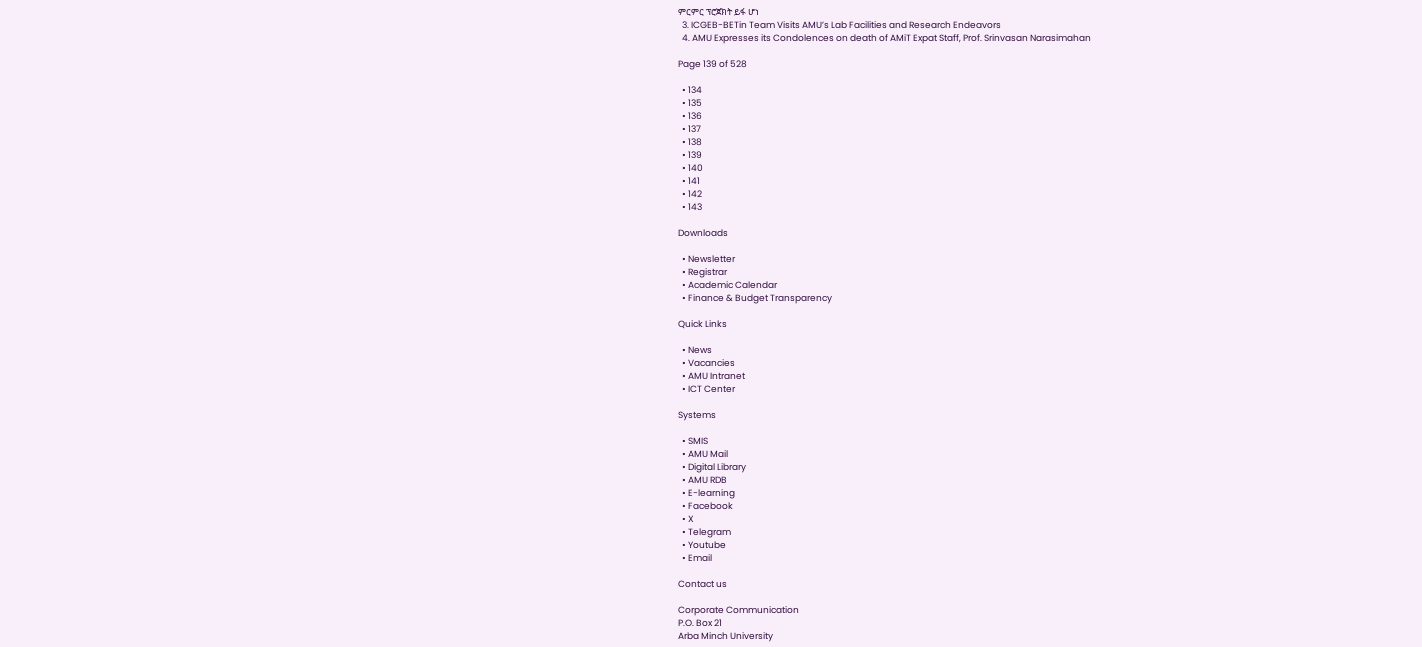ምርምር ፕሮጀክት ይፋ ሆነ
  3. ICGEB-BETin Team Visits AMU’s Lab Facilities and Research Endeavors
  4. AMU Expresses its Condolences on death of AMiT Expat Staff, Prof. Srinvasan Narasimahan

Page 139 of 528

  • 134
  • 135
  • 136
  • 137
  • 138
  • 139
  • 140
  • 141
  • 142
  • 143

Downloads

  • Newsletter
  • Registrar
  • Academic Calendar
  • Finance & Budget Transparency

Quick Links

  • News
  • Vacancies
  • AMU Intranet
  • ICT Center

Systems

  • SMIS
  • AMU Mail
  • Digital Library
  • AMU RDB
  • E-learning
  • Facebook
  • X
  • Telegram
  • Youtube
  • Email

Contact us

Corporate Communication
P.O. Box 21
Arba Minch University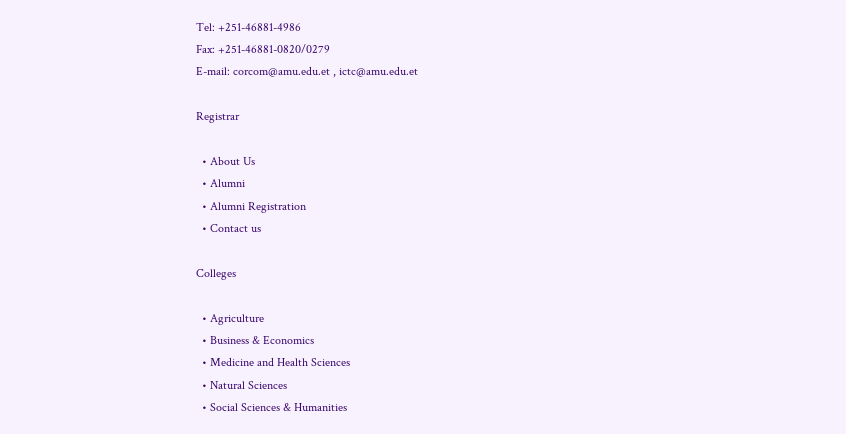Tel: +251-46881-4986
Fax: +251-46881-0820/0279
E-mail: corcom@amu.edu.et , ictc@amu.edu.et

Registrar

  • About Us
  • Alumni
  • Alumni Registration
  • Contact us

Colleges

  • Agriculture
  • Business & Economics
  • Medicine and Health Sciences
  • Natural Sciences
  • Social Sciences & Humanities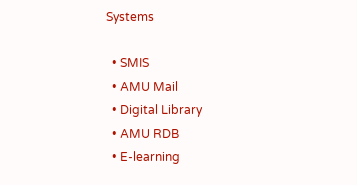Systems

  • SMIS
  • AMU Mail
  • Digital Library
  • AMU RDB
  • E-learning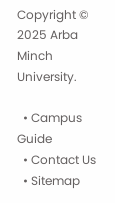Copyright © 2025 Arba Minch University.

  • Campus Guide
  • Contact Us
  • Sitemap